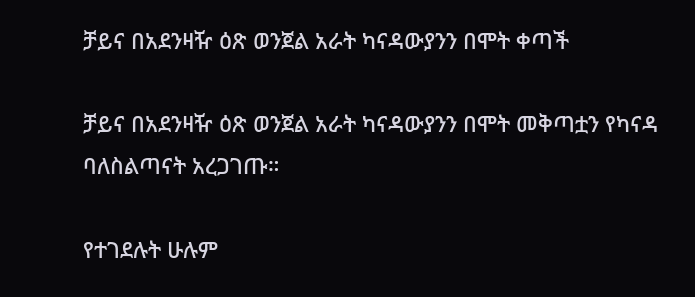ቻይና በአደንዛዥ ዕጽ ወንጀል አራት ካናዳውያንን በሞት ቀጣች

ቻይና በአደንዛዥ ዕጽ ወንጀል አራት ካናዳውያንን በሞት መቅጣቷን የካናዳ ባለስልጣናት አረጋገጡ።

የተገደሉት ሁሉም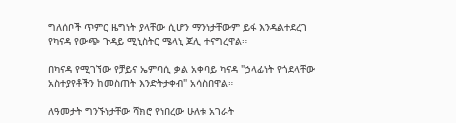ግለሰቦች ጥምር ዜግነት ያላቸው ሲሆን ማንነታቸውም ይፋ እንዳልተደረገ የካናዳ የውጭ ጉዳይ ሚኒስትር ሜላኒ ጆሊ ተናግረዋል።

በካናዳ የሚገኘው የቻይና ኤምባሲ ቃል አቀባይ ካናዳ "ኃላፊነት የጎደላቸው አስተያየቶችን ከመስጠት እንድትታቀብ" አሳስበዋል።

ለዓመታት ግንኙነታቸው ሻክሮ የነበረው ሁለቱ አገራት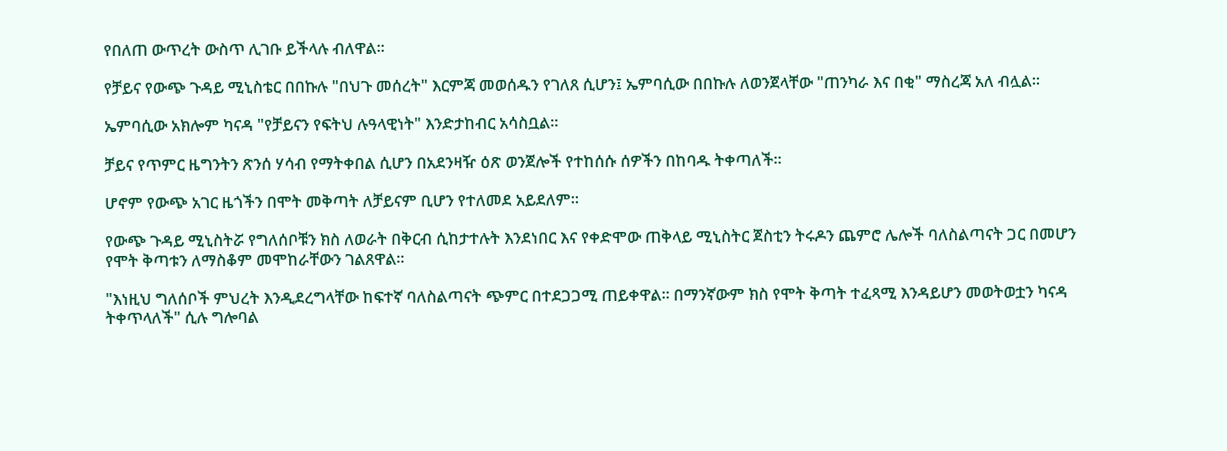የበለጠ ውጥረት ውስጥ ሊገቡ ይችላሉ ብለዋል።

የቻይና የውጭ ጉዳይ ሚኒስቴር በበኩሉ "በህጉ መሰረት" እርምጃ መወሰዱን የገለጸ ሲሆን፤ ኤምባሲው በበኩሉ ለወንጀላቸው "ጠንካራ እና በቂ" ማስረጃ አለ ብሏል።

ኤምባሲው አክሎም ካናዳ "የቻይናን የፍትህ ሉዓላዊነት" እንድታከብር አሳስቧል።

ቻይና የጥምር ዜግንትን ጽንሰ ሃሳብ የማትቀበል ሲሆን በአደንዛዥ ዕጽ ወንጀሎች የተከሰሱ ሰዎችን በከባዱ ትቀጣለች።

ሆኖም የውጭ አገር ዜጎችን በሞት መቅጣት ለቻይናም ቢሆን የተለመደ አይደለም።

የውጭ ጉዳይ ሚኒስትሯ የግለሰቦቹን ክስ ለወራት በቅርብ ሲከታተሉት እንደነበር እና የቀድሞው ጠቅላይ ሚኒስትር ጀስቲን ትሩዶን ጨምሮ ሌሎች ባለስልጣናት ጋር በመሆን የሞት ቅጣቱን ለማስቆም መሞከራቸውን ገልጸዋል።

"እነዚህ ግለሰቦች ምህረት እንዲደረግላቸው ከፍተኛ ባለስልጣናት ጭምር በተደጋጋሚ ጠይቀዋል። በማንኛውም ክስ የሞት ቅጣት ተፈጻሚ እንዳይሆን መወትወቷን ካናዳ ትቀጥላለች" ሲሉ ግሎባል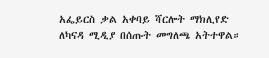አፌይርስ ቃል አቀባይ ሻርሎት ማክሊየድ ለካናዳ ሚዲያ በሰጡት መግለጫ አትተዋል።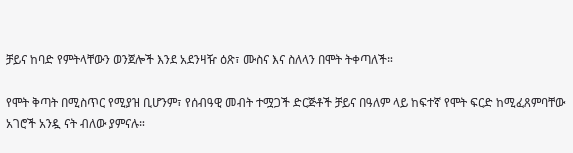ቻይና ከባድ የምትላቸውን ወንጀሎች እንደ አደንዛዥ ዕጽ፣ ሙስና እና ስለላን በሞት ትቀጣለች።

የሞት ቅጣት በሚስጥር የሚያዝ ቢሆንም፣ የሰብዓዊ መብት ተሟጋች ድርጅቶች ቻይና በዓለም ላይ ከፍተኛ የሞት ፍርድ ከሚፈጸምባቸው አገሮች አንዷ ናት ብለው ያምናሉ።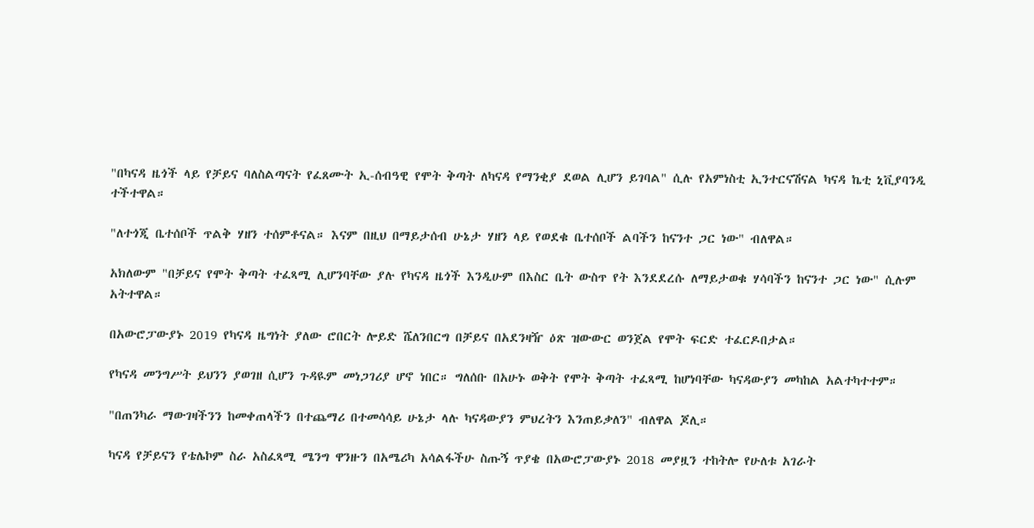"በካናዳ ዜጎች ላይ የቻይና ባለስልጣናት የፈጸሙት ኢ-ሰብዓዊ የሞት ቅጣት ለካናዳ የማንቂያ ደወል ሊሆን ይገባል" ሲሉ የአምነስቲ ኢንተርናሽናል ካናዳ ኬቲ ኒቪያባንዲ ተችተዋል።

"ለተጎጂ ቤተሰቦች ጥልቅ ሃዘን ተሰምቶናል። እናም በዚህ በማይታሰብ ሁኔታ ሃዘን ላይ የወደቁ ቤተሰቦች ልባችን ከናንተ ጋር ነው" ብለዋል።

አክለውም "በቻይና የሞት ቅጣት ተፈጻሚ ሊሆንባቸው ያሉ የካናዳ ዜጎች እንዲሁም በእስር ቤት ውስጥ የት እንደደረሱ ለማይታወቁ ሃሳባችን ከናንተ ጋር ነው" ሲሉም አትተዋል።

በአውሮፓውያኑ 2019 የካናዳ ዜግነት ያለው ሮበርት ሎይድ ሼለንበርግ በቻይና በአደንዛዥ ዕጽ ዝውውር ወንጀል የሞት ፍርድ ተፈርዶበታል።

የካናዳ መንግሥት ይህንን ያወገዘ ሲሆን ጉዳዪም መነጋገሪያ ሆኖ ነበር። ግለሰቡ በአሁኑ ወቅት የሞት ቅጣት ተፈጻሚ ከሆነባቸው ካናዳውያን መካከል አልተካተተም።

"በጠንካራ ማውገዛችንን ከመቀጠላችን በተጨማሪ በተመሳሳይ ሁኔታ ላሉ ካናዳውያን ምህረትን እንጠይቃለን" ብለዋል ጆሊ።

ካናዳ የቻይናን የቴሌኮም ስራ አስፈጻሚ ሜንግ ዋንዙን በአሜሪካ አሳልፋችሁ ስጡኝ ጥያቄ በአውሮፓውያኑ 2018 መያዟን ተከትሎ የሁለቱ አገራት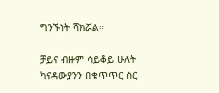ግንኙነት ሻክሯል።

ቻይና ብዙም ሳይቆይ ሁለት ካናዳውያንን በቁጥጥር ስር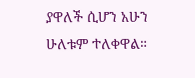ያዋለች ሲሆን አሁን ሁለቱም ተለቀዋል።